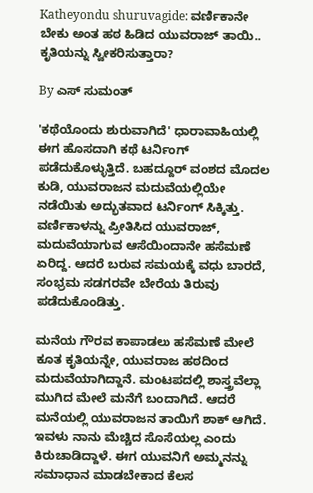Katheyondu shuruvagide: ವರ್ಣಿಕಾನೇ ಬೇಕು ಅಂತ ಹಠ ಹಿಡಿದ ಯುವರಾಜ್ ತಾಯಿ.. ಕೃತಿಯನ್ನು ಸ್ವೀಕರಿಸುತ್ತಾರಾ?

By ಎಸ್ ಸುಮಂತ್

'ಕಥೆಯೊಂದು ಶುರುವಾಗಿದೆ' ಧಾರಾವಾಹಿಯಲ್ಲಿ ಈಗ ಹೊಸದಾಗಿ ಕಥೆ ಟರ್ನಿಂಗ್ ಪಡೆದುಕೊಳ್ಳುತ್ತಿದೆ. ಬಹದ್ದೂರ್ ವಂಶದ ಮೊದಲ ಕುಡಿ, ಯುವರಾಜನ ಮದುವೆಯಲ್ಲಿಯೇ ನಡೆಯಿತು ಅದ್ಭುತವಾದ ಟರ್ನಿಂಗ್ ಸಿಕ್ಕಿತ್ತು. ವರ್ಣಿಕಾಳನ್ನು ಪ್ರೀತಿಸಿದ ಯುವರಾಜ್, ಮದುವೆಯಾಗುವ ಆಸೆಯಿಂದಾನೇ ಹಸೆಮಣೆ ಏರಿದ್ದ. ಆದರೆ ಬರುವ ಸಮಯಕ್ಕೆ ವಧು ಬಾರದೆ, ಸಂಭ್ರಮ ಸಡಗರವೇ ಬೇರೆಯ ತಿರುವು ಪಡೆದುಕೊಂಡಿತ್ತು.

ಮನೆಯ ಗೌರವ ಕಾಪಾಡಲು ಹಸೆಮಣೆ ಮೇಲೆ ಕೂತ ಕೃತಿಯನ್ನೇ, ಯುವರಾಜ ಹಠದಿಂದ ಮದುವೆಯಾಗಿದ್ದಾನೆ. ಮಂಟಪದಲ್ಲಿ ಶಾಸ್ತ್ರವೆಲ್ಲಾ ಮುಗಿದ ಮೇಲೆ ಮನೆಗೆ ಬಂದಾಗಿದೆ. ಆದರೆ ಮನೆಯಲ್ಲಿ ಯುವರಾಜನ ತಾಯಿಗೆ ಶಾಕ್ ಆಗಿದೆ. ಇವಳು ನಾನು ಮೆಚ್ಚಿದ ಸೊಸೆಯಲ್ಲ ಎಂದು ಕಿರುಚಾಡಿದ್ದಾಳೆ. ಈಗ ಯುವನಿಗೆ ಅಮ್ಮನನ್ನು ಸಮಾಧಾನ ಮಾಡಬೇಕಾದ ಕೆಲಸ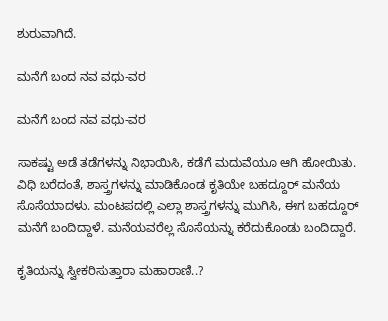ಶುರುವಾಗಿದೆ.

ಮನೆಗೆ ಬಂದ ನವ ವಧು-ವರ

ಮನೆಗೆ ಬಂದ ನವ ವಧು-ವರ

ಸಾಕಷ್ಟು ಅಡೆ ತಡೆಗಳನ್ನು ನಿಭಾಯಿಸಿ, ಕಡೆಗೆ ಮದುವೆಯೂ ಆಗಿ ಹೋಯಿತು. ವಿಧಿ ಬರೆದಂತೆ, ಶಾಸ್ತ್ರಗಳನ್ನು ಮಾಡಿಕೊಂಡ ಕೃತಿಯೇ ಬಹದ್ದೂರ್ ಮನೆಯ ಸೊಸೆಯಾದಳು. ಮಂಟಪದಲ್ಲಿ ಎಲ್ಲಾ ಶಾಸ್ತ್ರಗಳನ್ನು ಮುಗಿಸಿ, ಈಗ ಬಹದ್ದೂರ್ ಮನೆಗೆ ಬಂದಿದ್ದಾಳೆ. ಮನೆಯವರೆಲ್ಲ ಸೊಸೆಯನ್ನು ಕರೆದುಕೊಂಡು ಬಂದಿದ್ದಾರೆ.

ಕೃತಿಯನ್ನು ಸ್ವೀಕರಿಸುತ್ತಾರಾ ಮಹಾರಾಣಿ..?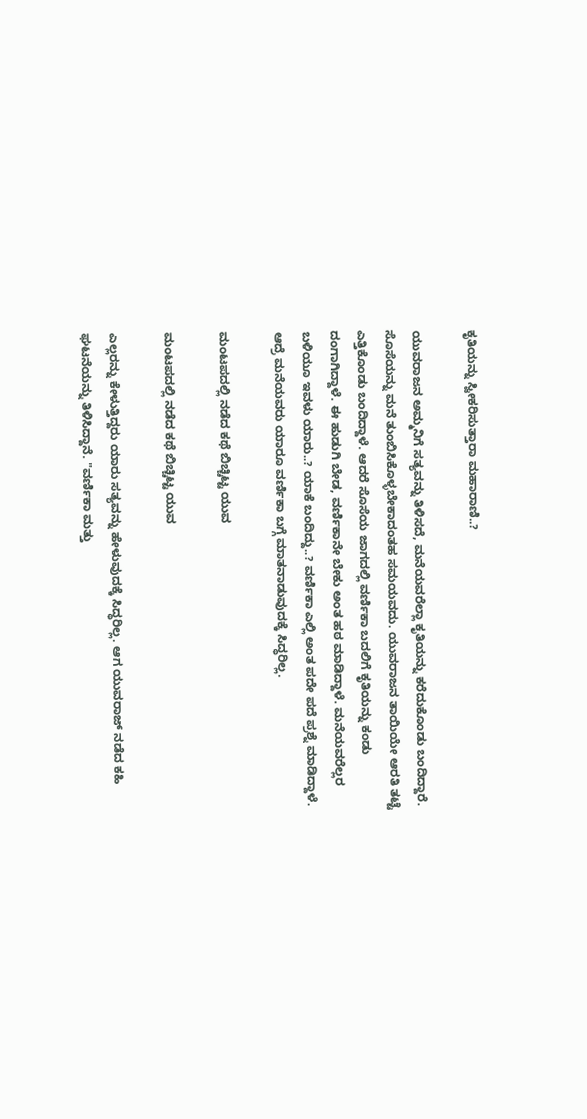ಕೃತಿಯನ್ನು ಸ್ವೀಕರಿಸುತ್ತಾರಾ ಮಹಾರಾಣಿ..?

ಯುವರಾಜನ ಅಮ್ಮನಿಗೆ ಸತ್ಯವನ್ನು ತಿಳಿಸದೆ, ಮನೆಯವರೆಲ್ಲಾ ಕೃತಿಯನ್ನು ಕರೆದುಕೊಂಡು ಬಂದಿದ್ದಾರೆ. ಸೊಸೆಯನ್ನು ಮನೆ ತುಂಬಿಸಿಕೊಳ್ಳಬೇಕಾದಂತಹ ಸಮಯವದು. ಯುವರಾಜನ ತಾಯಿಯೇ ಆರತಿ ತಟ್ಟೆ ಎತ್ತಿಕೊಂಡು ಬಂದಿದ್ದಾಳೆ. ಆದರೆ ಸೊಸೆಯ ಜಾಗದಲ್ಲಿ ವರ್ಣಿಕಾ ಬದಲಿಗೆ ಕೃತಿಯನ್ನು ಕಂಡು ದಂಗಾಗಿದ್ದಾಳೆ. ಈ ಹುಡುಗಿ ಬೇಡ, ವರ್ಣಿಕಾನೇ ಬೇಕು ಅಂತ ಹಠ ಮಾಡಿದ್ದಾಳೆ. ಮನೆಯವರೆಲ್ಲರ ಬಳಿಯೂ ಇವಳು ಯಾರು..? ಯಾಕೆ ಬಂದಿದ್ದು..? ವರ್ಣಿಕಾ ಎಲ್ಲಿ ಅಂತ ಪದೇ ಪದೆ ಪ್ರಶ್ನೆ ಮಾಡಿದ್ದಾಳೆ. ಆದ್ರೆ ಮನೆಯವರು ಯಾರೂ ವರ್ಣಿಕಾ ಬಗ್ಗೆ ಮಾತನಾಡುವುದಕ್ಕೆ ಸಿದ್ಧರಿಲ್ಲ.

ಮಂಟಪದಲ್ಲಿ ನಡೆದ ಕಥೆ ಬಿಚ್ಚಿಟ್ಟ ಯುವ

ಮಂಟಪದಲ್ಲಿ ನಡೆದ ಕಥೆ ಬಿಚ್ಚಿಟ್ಟ ಯುವ

ಎಲ್ಲರನ್ನು ಕೇಳುತ್ತಿದ್ದರು ಯಾರು ಸತ್ಯವನ್ನು ಹೇಳುವುದಕ್ಕೆ ಸಿದ್ಧರಿಲ್ಲ. ಆಗ ಯುವರಾಜ್ ನಡೆದ ಕಹಿ ಘಟನೆಯನ್ನು ತಿಳಿಸಿದ್ದಾನೆ. "ವರ್ಣಿಕಾ ಮತ್ತು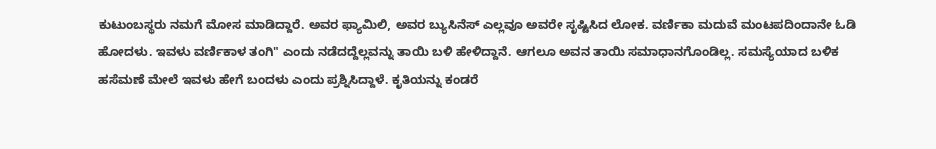ಕುಟುಂಬಸ್ಥರು ನಮಗೆ ಮೋಸ ಮಾಡಿದ್ದಾರೆ. ಅವರ ಫ್ಯಾಮಿಲಿ, ಅವರ ಬ್ಯುಸಿನೆಸ್ ಎಲ್ಲವೂ ಅವರೇ ಸೃಷ್ಟಿಸಿದ ಲೋಕ. ವರ್ಣಿಕಾ ಮದುವೆ ಮಂಟಪದಿಂದಾನೇ ಓಡಿ ಹೋದಳು. ಇವಳು ವರ್ಣಿಕಾಳ ತಂಗಿ" ಎಂದು ನಡೆದದ್ದೆಲ್ಲವನ್ನು ತಾಯಿ ಬಳಿ ಹೇಳಿದ್ದಾನೆ. ಆಗಲೂ ಅವನ ತಾಯಿ ಸಮಾಧಾನಗೊಂಡಿಲ್ಲ. ಸಮಸ್ಯೆಯಾದ ಬಳಿಕ ಹಸೆಮಣೆ ಮೇಲೆ ಇವಳು ಹೇಗೆ ಬಂದಳು ಎಂದು ಪ್ರಶ್ನಿಸಿದ್ದಾಳೆ. ಕೃತಿಯನ್ನು ಕಂಡರೆ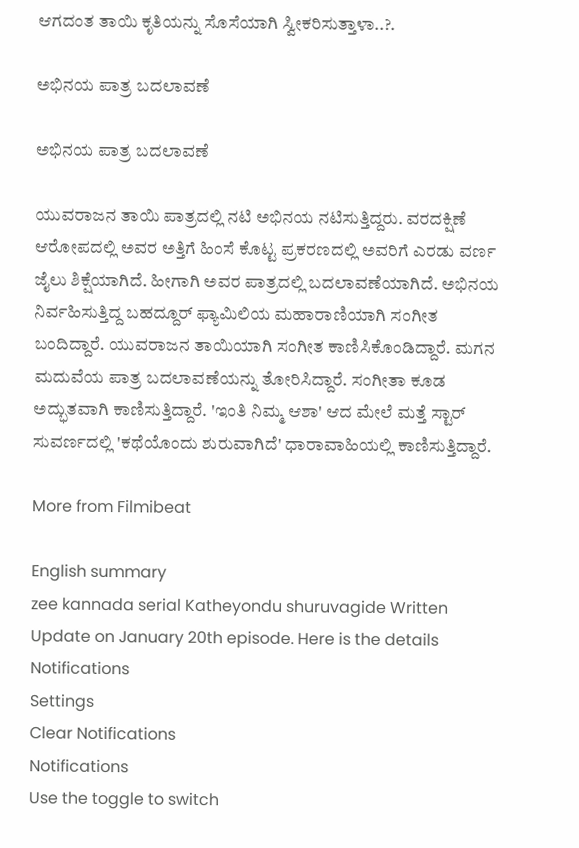ಆಗದಂತ ತಾಯಿ ಕೃತಿಯನ್ನು ಸೊಸೆಯಾಗಿ ಸ್ವೀಕರಿಸುತ್ತಾಳಾ..?.

ಅಭಿನಯ ಪಾತ್ರ ಬದಲಾವಣೆ

ಅಭಿನಯ ಪಾತ್ರ ಬದಲಾವಣೆ

ಯುವರಾಜನ ತಾಯಿ ಪಾತ್ರದಲ್ಲಿ ನಟಿ ಅಭಿನಯ ನಟಿಸುತ್ತಿದ್ದರು. ವರದಕ್ಷಿಣೆ ಆರೋಪದಲ್ಲಿ ಅವರ ಅತ್ತಿಗೆ ಹಿಂಸೆ ಕೊಟ್ಟ ಪ್ರಕರಣದಲ್ಲಿ ಅವರಿಗೆ ಎರಡು ವರ್ಣ ಜೈಲು ಶಿಕ್ಷೆಯಾಗಿದೆ. ಹೀಗಾಗಿ ಅವರ ಪಾತ್ರದಲ್ಲಿ ಬದಲಾವಣೆಯಾಗಿದೆ. ಅಭಿನಯ ನಿರ್ವಹಿಸುತ್ತಿದ್ದ ಬಹದ್ದೂರ್ ಫ್ಯಾಮಿಲಿಯ ಮಹಾರಾಣಿಯಾಗಿ ಸಂಗೀತ ಬಂದಿದ್ದಾರೆ. ಯುವರಾಜನ ತಾಯಿಯಾಗಿ ಸಂಗೀತ ಕಾಣಿಸಿಕೊಂಡಿದ್ದಾರೆ. ಮಗನ ಮದುವೆಯ ಪಾತ್ರ ಬದಲಾವಣೆಯನ್ನು ತೋರಿಸಿದ್ದಾರೆ. ಸಂಗೀತಾ ಕೂಡ ಅದ್ಭುತವಾಗಿ ಕಾಣಿಸುತ್ತಿದ್ದಾರೆ. 'ಇಂತಿ ನಿಮ್ಮ ಆಶಾ' ಆದ ಮೇಲೆ ಮತ್ತೆ ಸ್ಟಾರ್ ಸುವರ್ಣದಲ್ಲಿ 'ಕಥೆಯೊಂದು ಶುರುವಾಗಿದೆ' ಧಾರಾವಾಹಿಯಲ್ಲಿ ಕಾಣಿಸುತ್ತಿದ್ದಾರೆ.

More from Filmibeat

English summary
zee kannada serial Katheyondu shuruvagide Written Update on January 20th episode. Here is the details
Notifications
Settings
Clear Notifications
Notifications
Use the toggle to switch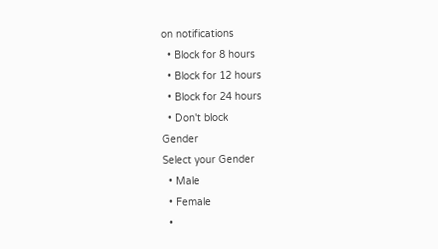on notifications
  • Block for 8 hours
  • Block for 12 hours
  • Block for 24 hours
  • Don't block
Gender
Select your Gender
  • Male
  • Female
  •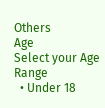Others
Age
Select your Age Range
  • Under 18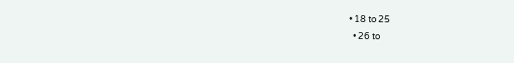• 18 to 25
  • 26 to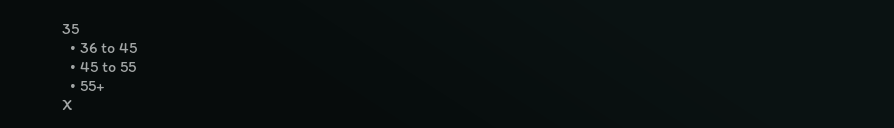35
  • 36 to 45
  • 45 to 55
  • 55+
X